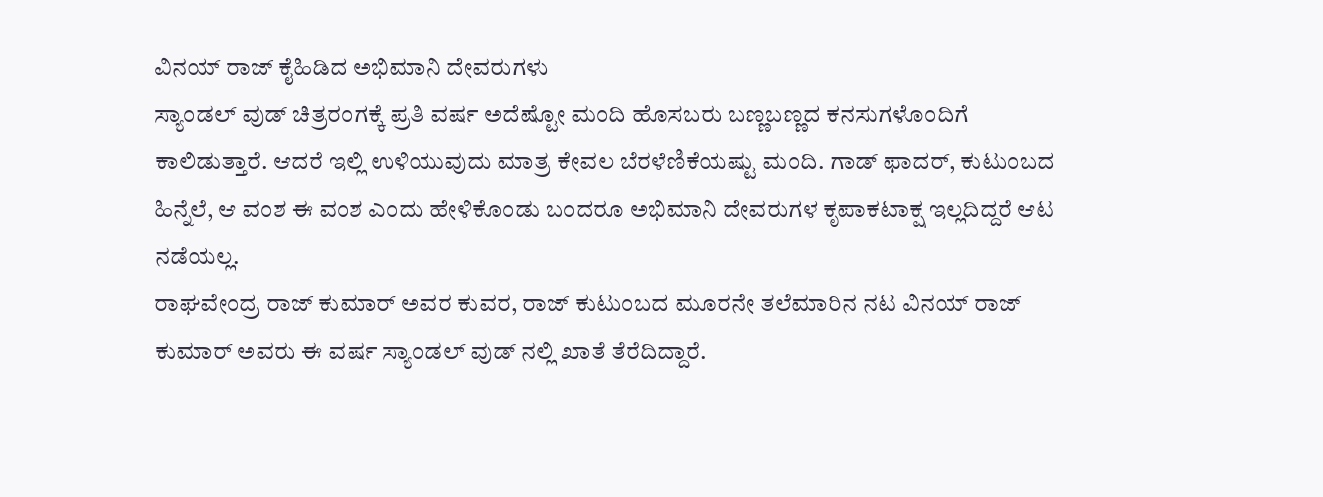ವಿನಯ್ ರಾಜ್ ಕೈಹಿಡಿದ ಅಭಿಮಾನಿ ದೇವರುಗಳು
ಸ್ಯಾಂಡಲ್ ವುಡ್ ಚಿತ್ರರಂಗಕ್ಕೆ ಪ್ರತಿ ವರ್ಷ ಅದೆಷ್ಟೋ ಮಂದಿ ಹೊಸಬರು ಬಣ್ಣಬಣ್ಣದ ಕನಸುಗಳೊಂದಿಗೆ ಕಾಲಿಡುತ್ತಾರೆ. ಆದರೆ ಇಲ್ಲಿ ಉಳಿಯುವುದು ಮಾತ್ರ ಕೇವಲ ಬೆರಳೆಣಿಕೆಯಷ್ಟು ಮಂದಿ. ಗಾಡ್ ಫಾದರ್, ಕುಟುಂಬದ ಹಿನ್ನೆಲೆ, ಆ ವಂಶ ಈ ವಂಶ ಎಂದು ಹೇಳಿಕೊಂಡು ಬಂದರೂ ಅಭಿಮಾನಿ ದೇವರುಗಳ ಕೃಪಾಕಟಾಕ್ಷ ಇಲ್ಲದಿದ್ದರೆ ಆಟ ನಡೆಯಲ್ಲ.
ರಾಘವೇಂದ್ರ ರಾಜ್ ಕುಮಾರ್ ಅವರ ಕುವರ, ರಾಜ್ ಕುಟುಂಬದ ಮೂರನೇ ತಲೆಮಾರಿನ ನಟ ವಿನಯ್ ರಾಜ್ ಕುಮಾರ್ ಅವರು ಈ ವರ್ಷ ಸ್ಯಾಂಡಲ್ ವುಡ್ ನಲ್ಲಿ ಖಾತೆ ತೆರೆದಿದ್ದಾರೆ.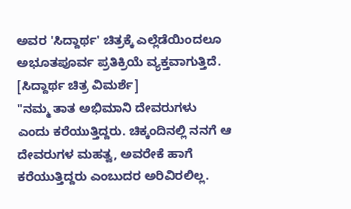ಅವರ 'ಸಿದ್ದಾರ್ಥ' ಚಿತ್ರಕ್ಕೆ ಎಲ್ಲೆಡೆಯಿಂದಲೂ ಅಭೂತಪೂರ್ವ ಪ್ರತಿಕ್ರಿಯೆ ವ್ಯಕ್ತವಾಗುತ್ತಿದೆ. [ಸಿದ್ದಾರ್ಥ ಚಿತ್ರ ವಿಮರ್ಶೆ]
"ನಮ್ಮ ತಾತ ಅಭಿಮಾನಿ ದೇವರುಗಳು ಎಂದು ಕರೆಯುತ್ತಿದ್ದರು. ಚಿಕ್ಕಂದಿನಲ್ಲಿ ನನಗೆ ಆ ದೇವರುಗಳ ಮಹತ್ವ, ಅವರೇಕೆ ಹಾಗೆ ಕರೆಯುತ್ತಿದ್ದರು ಎಂಬುದರ ಅರಿವಿರಲಿಲ್ಲ.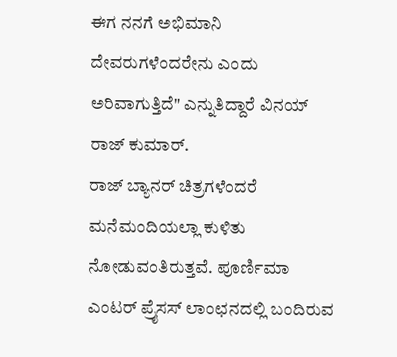ಈಗ ನನಗೆ ಅಭಿಮಾನಿ ದೇವರುಗಳೆಂದರೇನು ಎಂದು ಅರಿವಾಗುತ್ತಿದೆ" ಎನ್ನುತಿದ್ದಾರೆ ವಿನಯ್ ರಾಜ್ ಕುಮಾರ್.
ರಾಜ್ ಬ್ಯಾನರ್ ಚಿತ್ರಗಳೆಂದರೆ ಮನೆಮಂದಿಯಲ್ಲಾ ಕುಳಿತು ನೋಡುವಂತಿರುತ್ತವೆ. ಪೂರ್ಣಿಮಾ ಎಂಟರ್ ಪ್ರೈಸಸ್ ಲಾಂಛನದಲ್ಲಿ ಬಂದಿರುವ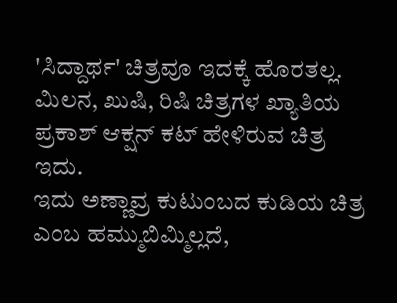'ಸಿದ್ದಾರ್ಥ' ಚಿತ್ರವೂ ಇದಕ್ಕೆ ಹೊರತಲ್ಲ. ಮಿಲನ, ಖುಷಿ, ರಿಷಿ ಚಿತ್ರಗಳ ಖ್ಯಾತಿಯ ಪ್ರಕಾಶ್ ಆಕ್ಷನ್ ಕಟ್ ಹೇಳಿರುವ ಚಿತ್ರ ಇದು.
ಇದು ಅಣ್ಣಾವ್ರ ಕುಟುಂಬದ ಕುಡಿಯ ಚಿತ್ರ ಎಂಬ ಹಮ್ಮುಬಿಮ್ಮಿಲ್ಲದೆ,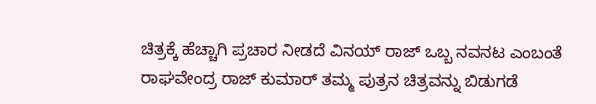ಚಿತ್ರಕ್ಕೆ ಹೆಚ್ಚಾಗಿ ಪ್ರಚಾರ ನೀಡದೆ ವಿನಯ್ ರಾಜ್ ಒಬ್ಬ ನವನಟ ಎಂಬಂತೆ ರಾಘವೇಂದ್ರ ರಾಜ್ ಕುಮಾರ್ ತಮ್ಮ ಪುತ್ರನ ಚಿತ್ರವನ್ನು ಬಿಡುಗಡೆ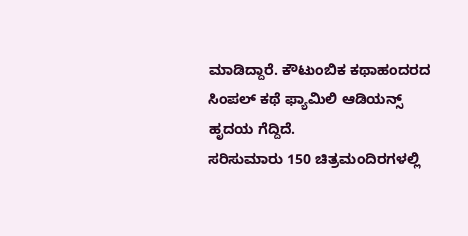ಮಾಡಿದ್ದಾರೆ. ಕೌಟುಂಬಿಕ ಕಥಾಹಂದರದ ಸಿಂಪಲ್ ಕಥೆ ಫ್ಯಾಮಿಲಿ ಆಡಿಯನ್ಸ್ ಹೃದಯ ಗೆದ್ದಿದೆ.
ಸರಿಸುಮಾರು 150 ಚಿತ್ರಮಂದಿರಗಳಲ್ಲಿ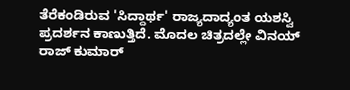ತೆರೆಕಂಡಿರುವ 'ಸಿದ್ದಾರ್ಥ' ರಾಜ್ಯದಾದ್ಯಂತ ಯಶಸ್ವಿ ಪ್ರದರ್ಶನ ಕಾಣುತ್ತಿದೆ. ಮೊದಲ ಚಿತ್ರದಲ್ಲೇ ವಿನಯ್ ರಾಜ್ ಕುಮಾರ್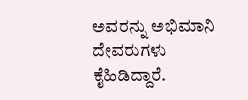ಅವರನ್ನು ಅಭಿಮಾನಿ ದೇವರುಗಳು ಕೈಹಿಡಿದ್ದಾರೆ.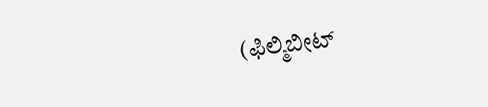(ಫಿಲ್ಮಿಬೀಟ್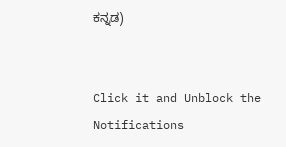ಕನ್ನಡ)


Click it and Unblock the Notifications